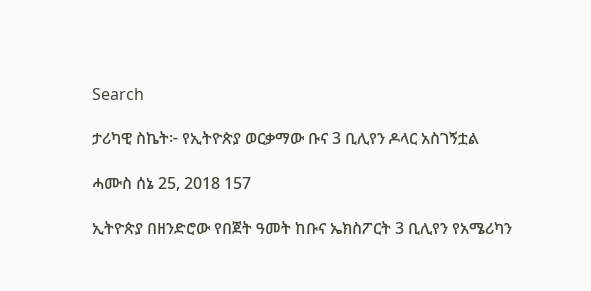Search

ታሪካዊ ስኬት፦ የኢትዮጵያ ወርቃማው ቡና 3 ቢሊየን ዶላር አስገኝቷል

ሓሙስ ሰኔ 25, 2018 157

ኢትዮጵያ በዘንድሮው የበጀት ዓመት ከቡና ኤክስፖርት 3 ቢሊየን የአሜሪካን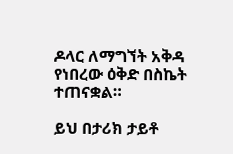ዶላር ለማግኘት አቅዳ የነበረው ዕቅድ በስኬት ተጠናቋል።

ይህ በታሪክ ታይቶ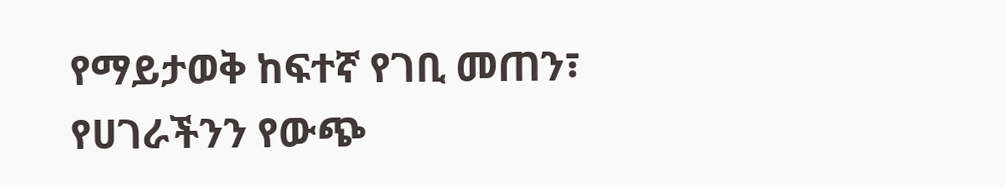የማይታወቅ ከፍተኛ የገቢ መጠን፣ የሀገራችንን የውጭ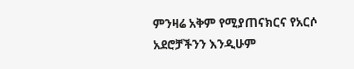ምንዛሬ አቅም የሚያጠናክርና የአርሶ አደሮቻችንን እንዲሁም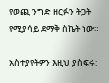የወጪ ንግድ ዘርፉን ትጋት የሚያሳይ ደማቅ ስኬት ነው።

አስተያየትዎን እዚህ ያስፍሩ: